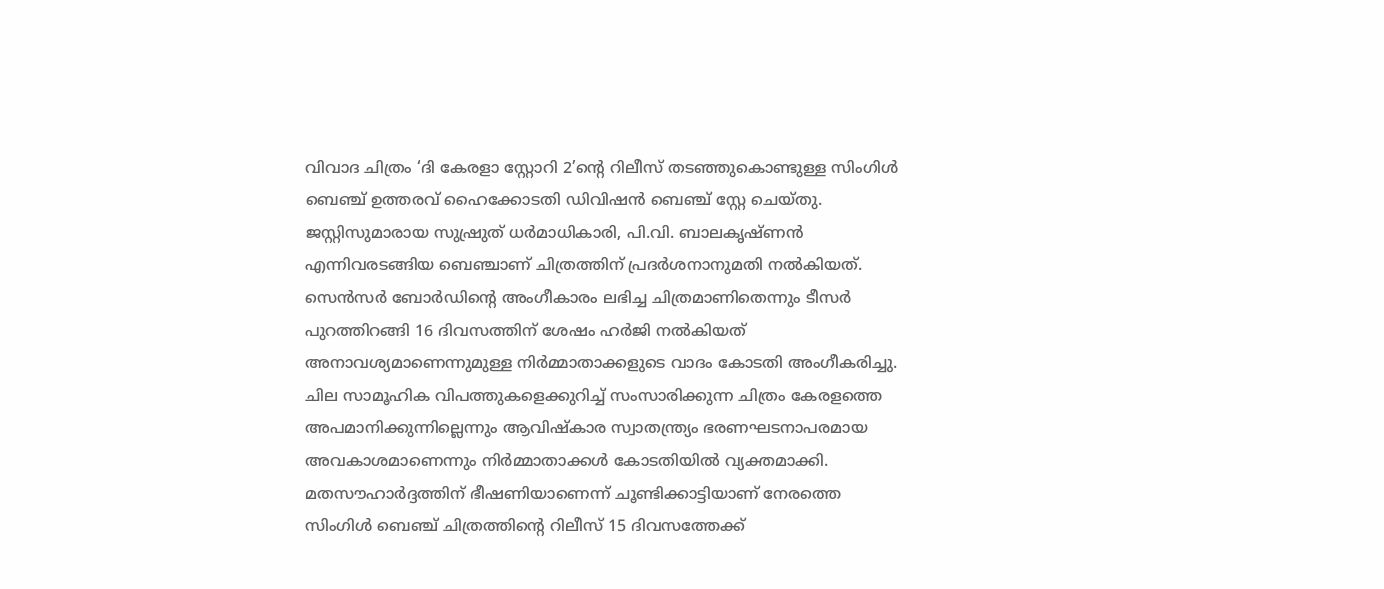വിവാദ ചിത്രം ‘ദി കേരളാ സ്റ്റോറി 2’ന്റെ റിലീസ് തടഞ്ഞുകൊണ്ടുള്ള സിംഗിൾ ബെഞ്ച് ഉത്തരവ് ഹൈക്കോടതി ഡിവിഷൻ ബെഞ്ച് സ്റ്റേ ചെയ്തു. ജസ്റ്റിസുമാരായ സുഷ്രുത് ധർമാധികാരി, പി.വി. ബാലകൃഷ്ണൻ എന്നിവരടങ്ങിയ ബെഞ്ചാണ് ചിത്രത്തിന് പ്രദർശനാനുമതി നൽകിയത്. സെൻസർ ബോർഡിന്റെ അംഗീകാരം ലഭിച്ച ചിത്രമാണിതെന്നും ടീസർ പുറത്തിറങ്ങി 16 ദിവസത്തിന് ശേഷം ഹർജി നൽകിയത് അനാവശ്യമാണെന്നുമുള്ള നിർമ്മാതാക്കളുടെ വാദം കോടതി അംഗീകരിച്ചു. ചില സാമൂഹിക വിപത്തുകളെക്കുറിച്ച് സംസാരിക്കുന്ന ചിത്രം കേരളത്തെ അപമാനിക്കുന്നില്ലെന്നും ആവിഷ്കാര സ്വാതന്ത്ര്യം ഭരണഘടനാപരമായ അവകാശമാണെന്നും നിർമ്മാതാക്കൾ കോടതിയിൽ വ്യക്തമാക്കി.
മതസൗഹാർദ്ദത്തിന് ഭീഷണിയാണെന്ന് ചൂണ്ടിക്കാട്ടിയാണ് നേരത്തെ സിംഗിൾ ബെഞ്ച് ചിത്രത്തിന്റെ റിലീസ് 15 ദിവസത്തേക്ക്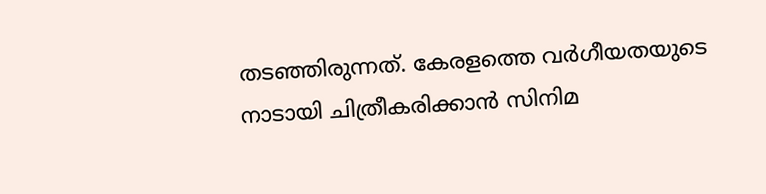തടഞ്ഞിരുന്നത്. കേരളത്തെ വർഗീയതയുടെ നാടായി ചിത്രീകരിക്കാൻ സിനിമ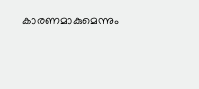കാരണമാകുമെന്നും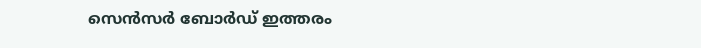സെൻസർ ബോർഡ് ഇത്തരം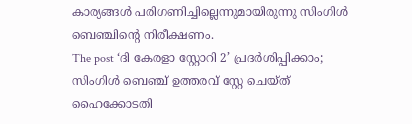കാര്യങ്ങൾ പരിഗണിച്ചില്ലെന്നുമായിരുന്നു സിംഗിൾ ബെഞ്ചിന്റെ നിരീക്ഷണം.
The post ‘ദി കേരളാ സ്റ്റോറി 2’ പ്രദർശിപ്പിക്കാം; സിംഗിൾ ബെഞ്ച് ഉത്തരവ് സ്റ്റേ ചെയ്ത് ഹൈക്കോടതി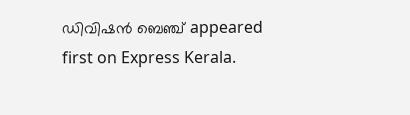ഡിവിഷൻ ബെഞ്ച് appeared first on Express Kerala.